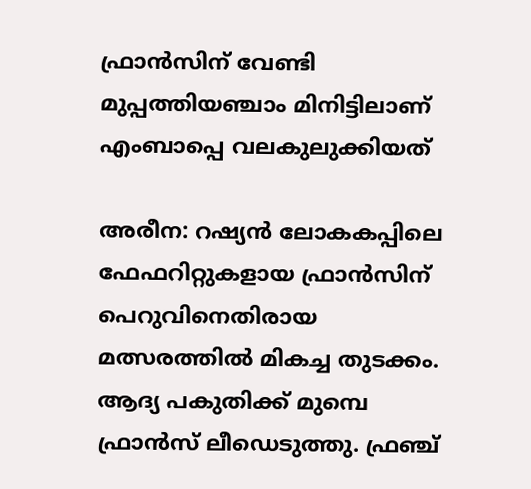ഫ്രാന്‍സിന് വേണ്ടി മുപ്പത്തിയഞ്ചാം മിനിട്ടിലാണ് എംബാപ്പെ വലകുലുക്കിയത്

അരീന: റഷ്യന്‍ ലോകകപ്പിലെ ഫേഫറിറ്റുകളായ ഫ്രാന്‍സിന് പെറുവിനെതിരായ മത്സരത്തില്‍ മികച്ച തുടക്കം. ആദ്യ പകുതിക്ക് മുമ്പെ ഫ്രാന്‍സ് ലീഡെടുത്തു. ഫ്രഞ്ച്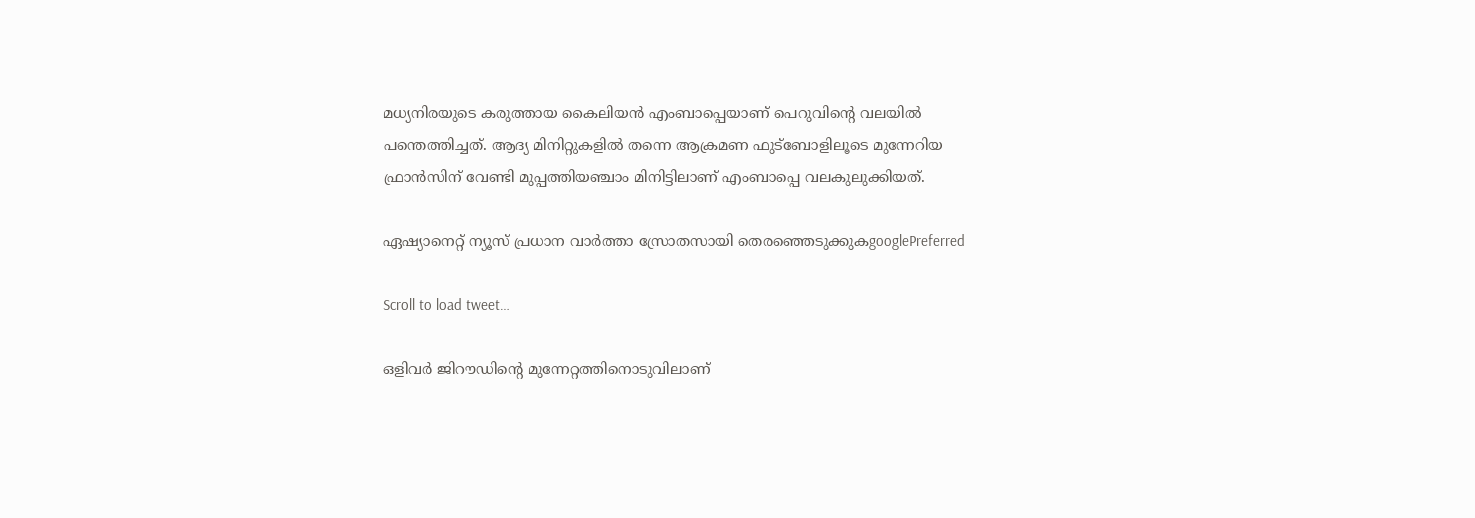മധ്യനിരയുടെ കരുത്തായ കൈലിയന്‍ എംബാപ്പെയാണ് പെറുവിന്‍റെ വലയില്‍ പന്തെത്തിച്ചത്. ആദ്യ മിനിറ്റുകളില്‍ തന്നെ ആക്രമണ ഫുട്ബോളിലൂടെ മുന്നേറിയ ഫ്രാന്‍സിന് വേണ്ടി മുപ്പത്തിയഞ്ചാം മിനിട്ടിലാണ് എംബാപ്പെ വലകുലുക്കിയത്.

ഏഷ്യാനെറ്റ് ന്യൂസ് പ്രധാന വാർത്താ സ്രോതസായി തെരഞ്ഞെടുക്കുകgooglePreferred

Scroll to load tweet…

ഒളിവര്‍ ജിറൗഡിന്‍റെ മുന്നേറ്റത്തിനൊടുവിലാണ്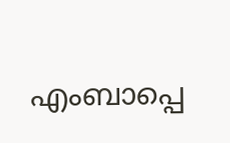എംബാപ്പെ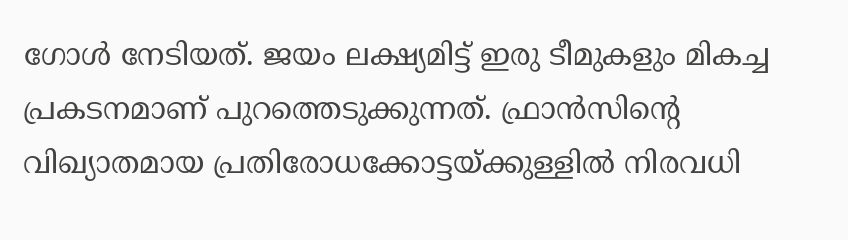ഗോള്‍ നേടിയത്. ജയം ലക്ഷ്യമിട്ട് ഇരു ടീമുകളും മികച്ച പ്രകടനമാണ് പുറത്തെടുക്കുന്നത്. ഫ്രാന്‍സിന്‍റെ വിഖ്യാതമായ പ്രതിരോധക്കോട്ടയ്ക്കുള്ളില്‍ നിരവധി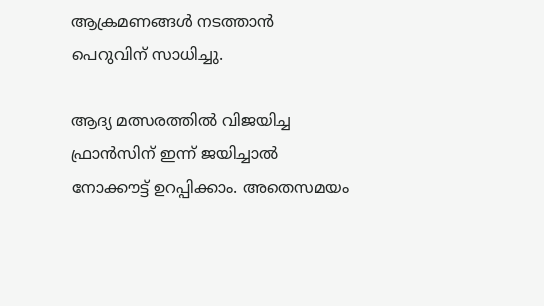ആക്രമണങ്ങള്‍ നടത്താന്‍ പെറുവിന് സാധിച്ചു.

ആദ്യ മത്സരത്തില്‍ വിജയിച്ച ഫ്രാന്‍സിന് ഇന്ന് ജയിച്ചാല്‍ നോക്കൗട്ട് ഉറപ്പിക്കാം. അതെസമയം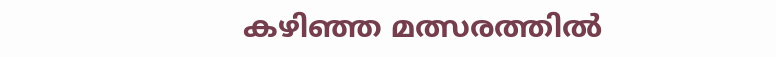കഴിഞ്ഞ മത്സരത്തില്‍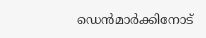ഡെന്‍മാര്‍ക്കിനോട്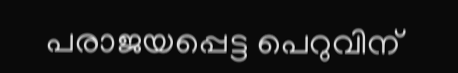പരാജയപ്പെട്ട പെറുവിന്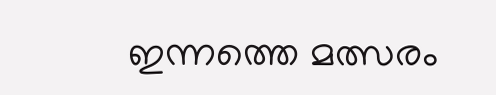ഇന്നത്തെ മത്സരം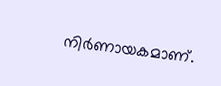നിര്‍ണായകമാണ്.